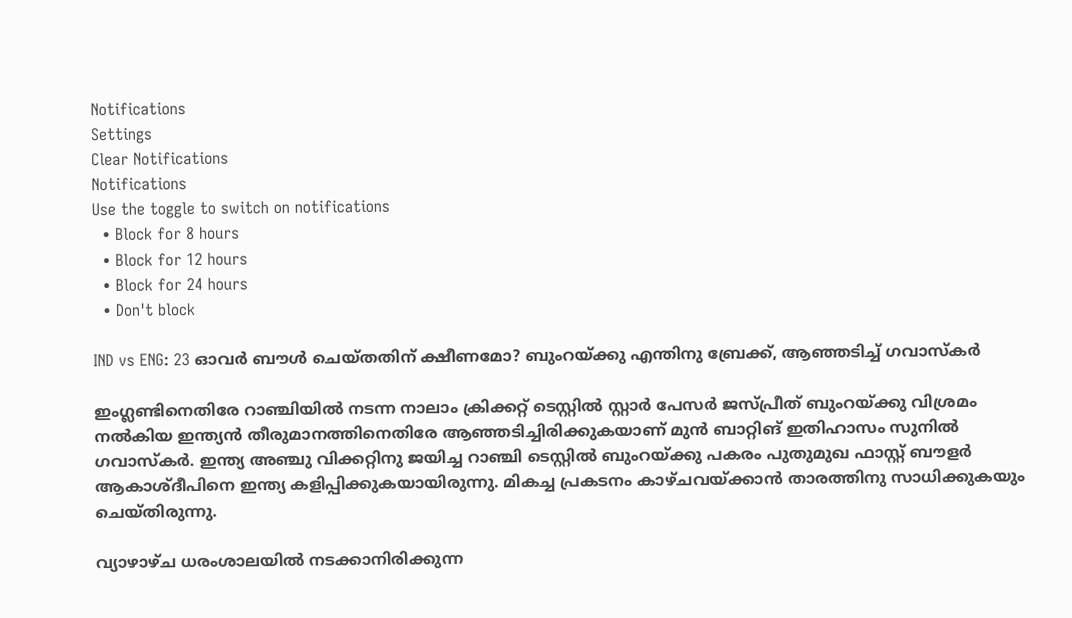Notifications
Settings
Clear Notifications
Notifications
Use the toggle to switch on notifications
  • Block for 8 hours
  • Block for 12 hours
  • Block for 24 hours
  • Don't block

IND vs ENG: 23 ഓവര്‍ ബൗള്‍ ചെയ്തതിന് ക്ഷീണമോ? ബുംറയ്ക്കു എന്തിനു ബ്രേക്ക്, ആഞ്ഞടിച്ച് ഗവാസ്‌കര്‍

ഇംഗ്ലണ്ടിനെതിരേ റാഞ്ചിയില്‍ നടന്ന നാലാം ക്രിക്കറ്റ് ടെസ്റ്റില്‍ സ്റ്റാര്‍ പേസര്‍ ജസ്പ്രീത് ബുംറയ്ക്കു വിശ്രമം നല്‍കിയ ഇന്ത്യന്‍ തീരുമാനത്തിനെതിരേ ആഞ്ഞടിച്ചിരിക്കുകയാണ് മുന്‍ ബാറ്റിങ് ഇതിഹാസം സുനില്‍ ഗവാസ്‌കര്‍. ഇന്ത്യ അഞ്ചു വിക്കറ്റിനു ജയിച്ച റാഞ്ചി ടെസ്റ്റില്‍ ബുംറയ്ക്കു പകരം പുതുമുഖ ഫാസ്റ്റ് ബൗളര്‍ ആകാശ്ദീപിനെ ഇന്ത്യ കളിപ്പിക്കുകയായിരുന്നു. മികച്ച പ്രകടനം കാഴ്ചവയ്ക്കാന്‍ താരത്തിനു സാധിക്കുകയും ചെയ്തിരുന്നു.

വ്യാഴാഴ്ച ധരംശാലയില്‍ നടക്കാനിരിക്കുന്ന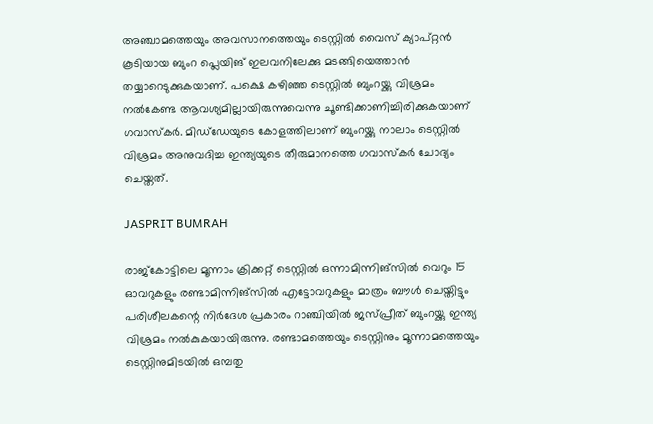അഞ്ചാമത്തെയും അവസാനത്തെയും ടെസ്റ്റില്‍ വൈസ് ക്യാപ്റ്റന്‍ കൂടിയായ ബുംറ പ്ലെയിങ് ഇലവനിലേക്കു മടങ്ങിയെത്താന്‍ തയ്യാറെടുക്കുകയാണ്. പക്ഷെ കഴിഞ്ഞ ടെസ്റ്റില്‍ ബുംറയ്ക്കു വിശ്രമം നല്‍കേണ്ട ആവശ്യമില്ലായിരുന്നുവെന്നു ചൂണ്ടിക്കാണിച്ചിരിക്കുകയാണ് ഗവാസ്‌കര്‍. മിഡ്‌ഡേയുടെ കോളത്തിലാണ് ബുംറയ്ക്കു നാലാം ടെസ്റ്റില്‍ വിശ്രമം അനുവദിച്ച ഇന്ത്യയുടെ തീരുമാനത്തെ ഗവാസ്‌കര്‍ ചോദ്യം ചെയ്തത്.

JASPRIT BUMRAH

രാജ്‌കോട്ടിലെ മൂന്നാം ക്രിക്കറ്റ് ടെസ്റ്റില്‍ ഒന്നാമിന്നിങ്‌സില്‍ വെറും 15 ഓവറുകളും രണ്ടാമിന്നിങ്‌സില്‍ എട്ടോവറുകളും മാത്രം ബൗള്‍ ചെയ്തിട്ടും പരിശീലകന്റെ നിര്‍ദേശ പ്രകാരം റാഞ്ചിയില്‍ ജസ്പ്രീത് ബുംറയ്ക്കു ഇന്ത്യ വിശ്രമം നല്‍കുകയായിരുന്നു. രണ്ടാമത്തെയും ടെസ്റ്റിനും മൂന്നാമത്തെയും ടെസ്റ്റിനുമിടയില്‍ ഒമ്പതു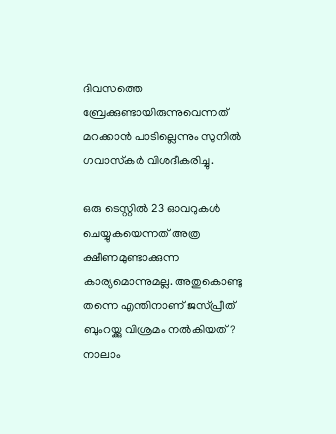ദിവസത്തെ ബ്രേക്കുണ്ടായിരുന്നുവെന്നത് മറക്കാന്‍ പാടില്ലെന്നും സുനില്‍ ഗവാസ്‌കര്‍ വിശദീകരിച്ചു.

ഒരു ടെസ്റ്റില്‍ 23 ഓവറുകള്‍ ചെയ്യുകയെന്നത് അത്ര ക്ഷീണമുണ്ടാക്കുന്ന കാര്യമൊന്നുമല്ല. അതുകൊണ്ടു തന്നെ എന്തിനാണ് ജസ്പ്രീത് ബുംറയ്ക്കു വിശ്രമം നല്‍കിയത്? നാലാം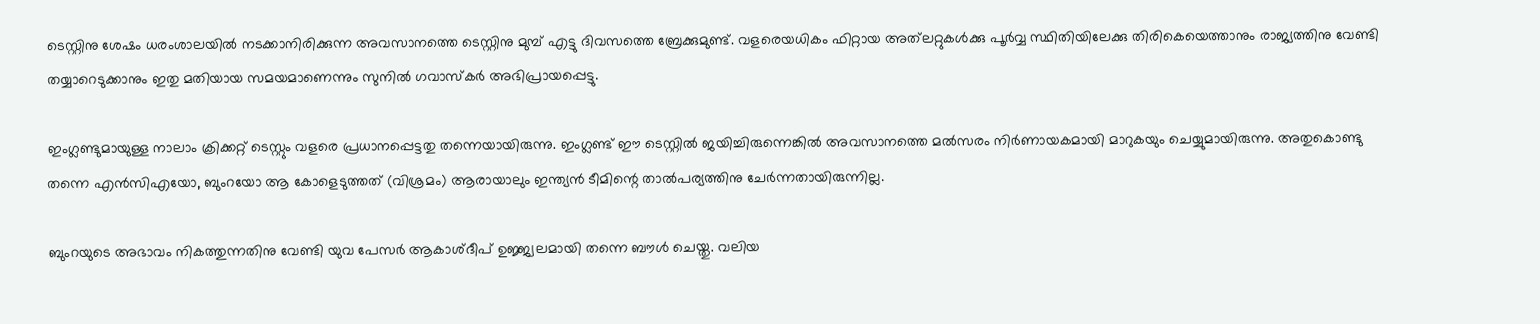ടെസ്റ്റിനു ശേഷം ധരംശാലയില്‍ നടക്കാനിരിക്കുന്ന അവസാനത്തെ ടെസ്റ്റിനു മുമ്പ് എട്ടു ദിവസത്തെ ബ്രേക്കുമുണ്ട്. വളരെയധികം ഫിറ്റായ അത്‌ലറ്റുകള്‍ക്കു പൂര്‍വ്വ സ്ഥിതിയിലേക്കു തിരികെയെത്താനും രാജ്യത്തിനു വേണ്ടി തയ്യാറെടുക്കാനും ഇതു മതിയായ സമയമാണെന്നും സുനില്‍ ഗവാസ്‌കര്‍ അഭിപ്രായപ്പെട്ടു.

ഇംഗ്ലണ്ടുമായുള്ള നാലാം ക്രിക്കറ്റ് ടെസ്റ്റും വളരെ പ്രധാനപ്പെട്ടതു തന്നെയായിരുന്നു. ഇംഗ്ലണ്ട് ഈ ടെസ്റ്റില്‍ ജയിച്ചിരുന്നെങ്കില്‍ അവസാനത്തെ മല്‍സരം നിര്‍ണായകമായി മാറുകയും ചെയ്യുമായിരുന്നു. അതുകൊണ്ടു തന്നെ എന്‍സിഎയോ, ബുംറയോ ആ കോളെടുത്തത് (വിശ്രമം) ആരായാലും ഇന്ത്യന്‍ ടീമിന്റെ താല്‍പര്യത്തിനു ചേര്‍ന്നതായിരുന്നില്ല.

ബുംറയുടെ അഭാവം നികത്തുന്നതിനു വേണ്ടി യുവ പേസര്‍ ആകാശ്ദീപ് ഉജ്ജ്വലമായി തന്നെ ബൗള്‍ ചെയ്തു. വലിയ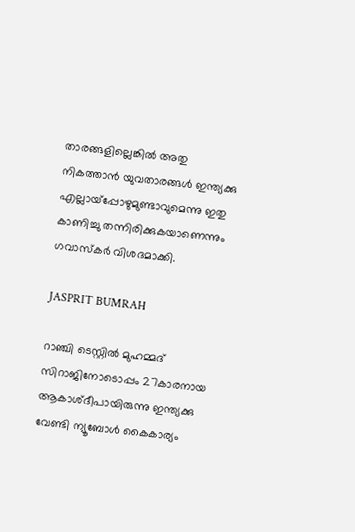താരങ്ങളില്ലെങ്കില്‍ അതു നികത്താന്‍ യുവതാരങ്ങള്‍ ഇന്ത്യക്കു എല്ലായ്‌പ്പോഴുമുണ്ടാവുമെന്നു ഇതു കാണിച്ചു തന്നിരിക്കുകയാണെന്നും ഗവാസ്‌കര്‍ വിശദമാക്കി.

JASPRIT BUMRAH

റാഞ്ചി ടെസ്റ്റില്‍ മുഹമ്മദ് സിറാജിനോടൊപ്പം 27കാരനായ ആകാശ്ദീപായിരുന്നു ഇന്ത്യക്കു വേണ്ടി ന്യൂബോള്‍ കൈകാര്യം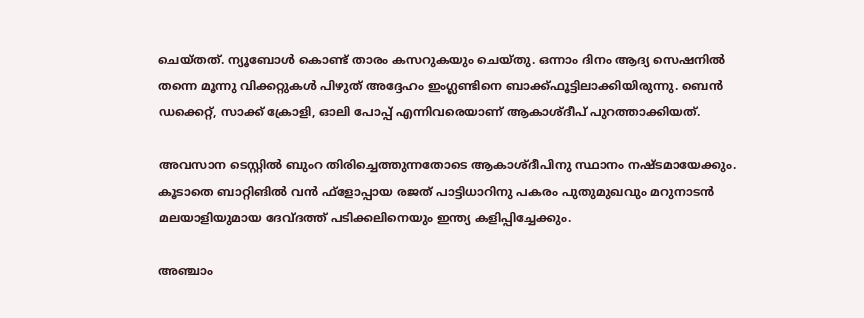ചെയ്തത്. ന്യൂബോള്‍ കൊണ്ട് താരം കസറുകയും ചെയ്തു. ഒന്നാം ദിനം ആദ്യ സെഷനില്‍ തന്നെ മൂന്നു വിക്കറ്റുകള്‍ പിഴുത് അദ്ദേഹം ഇംഗ്ലണ്ടിനെ ബാക്ക്ഫൂട്ടിലാക്കിയിരുന്നു. ബെന്‍ ഡക്കെറ്റ്, സാക്ക് ക്രോളി, ഓലി പോപ്പ് എന്നിവരെയാണ് ആകാശ്ദീപ് പുറത്താക്കിയത്.

അവസാന ടെസ്റ്റില്‍ ബുംറ തിരിച്ചെത്തുന്നതോടെ ആകാശ്ദീപിനു സ്ഥാനം നഷ്ടമായേക്കും. കൂടാതെ ബാറ്റിങില്‍ വന്‍ ഫ്‌ളോപ്പായ രജത് പാട്ടിധാറിനു പകരം പുതുമുഖവും മറുനാടന്‍ മലയാളിയുമായ ദേവ്ദത്ത് പടിക്കലിനെയും ഇന്ത്യ കളിപ്പിച്ചേക്കും.

അഞ്ചാം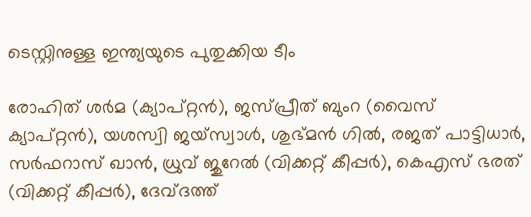ടെസ്റ്റിനുള്ള ഇന്ത്യയുടെ പുതുക്കിയ ടീം

രോഹിത് ശര്‍മ (ക്യാപ്റ്റന്‍), ജസ്പ്രീത് ബുംറ (വൈസ് ക്യാപ്റ്റന്‍), യശസ്വി ജയ്സ്വാള്‍, ശുഭ്മന്‍ ഗില്‍, രജത് പാട്ടിധാര്‍, സര്‍ഫറാസ് ഖാന്‍, ധ്രുവ് ജുറേല്‍ (വിക്കറ്റ് കീപ്പര്‍), കെഎസ് ഭരത് (വിക്കറ്റ് കീപ്പര്‍), ദേവ്ദത്ത്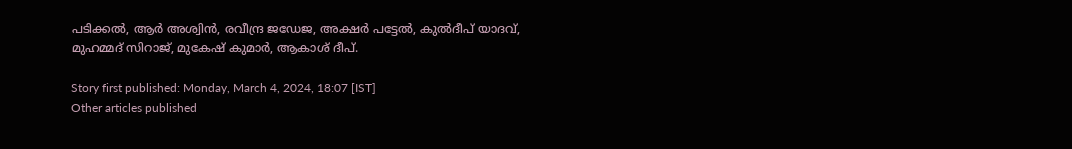പടിക്കല്‍, ആര്‍ അശ്വിന്‍, രവീന്ദ്ര ജഡേജ, അക്ഷര്‍ പട്ടേല്‍, കുല്‍ദീപ് യാദവ്, മുഹമ്മദ് സിറാജ്, മുകേഷ് കുമാര്‍, ആകാശ് ദീപ്.

Story first published: Monday, March 4, 2024, 18:07 [IST]
Other articles published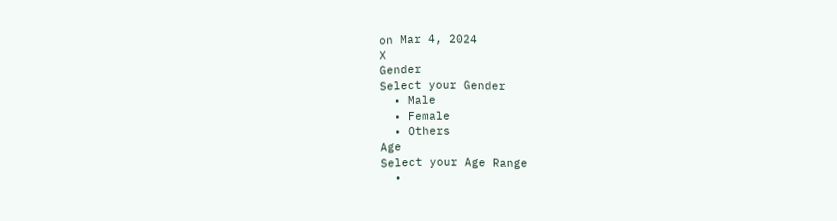on Mar 4, 2024
X
Gender
Select your Gender
  • Male
  • Female
  • Others
Age
Select your Age Range
  •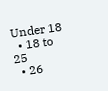Under 18
  • 18 to 25
  • 26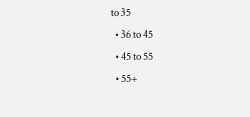to 35
  • 36 to 45
  • 45 to 55
  • 55+